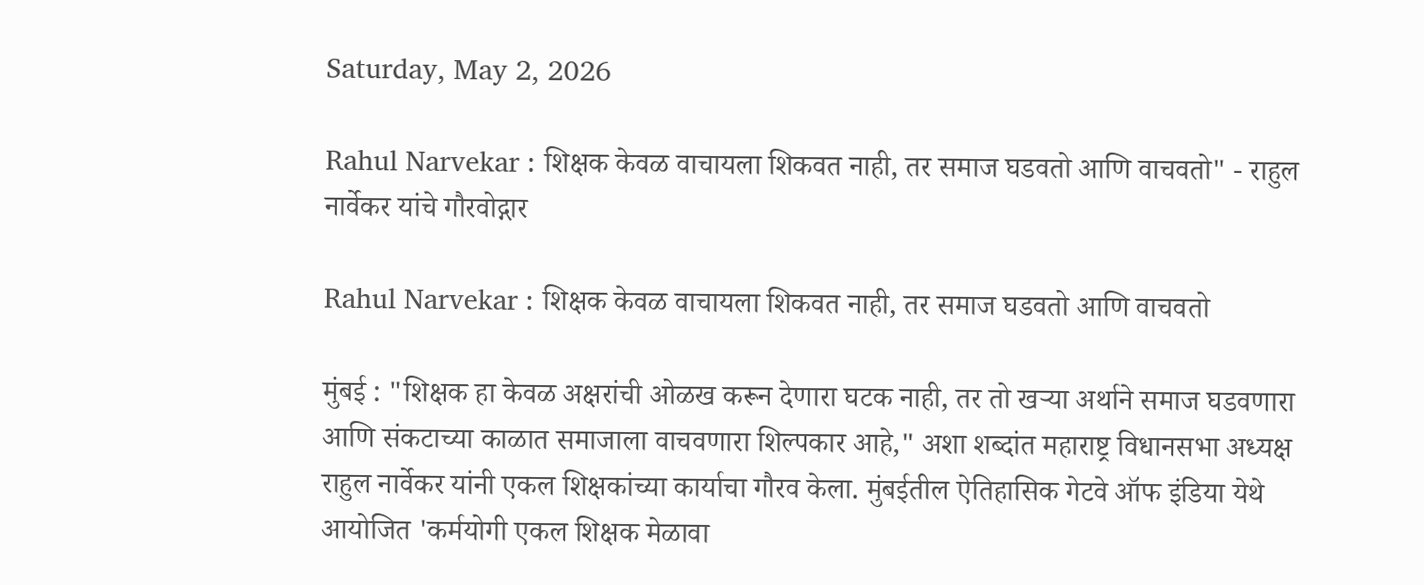Saturday, May 2, 2026

Rahul Narvekar : शिक्षक केवळ वाचायला शिकवत नाही, तर समाज घडवतो आणि वाचवतो" - राहुल नार्वेकर यांचे गौरवोद्गार

Rahul Narvekar : शिक्षक केवळ वाचायला शिकवत नाही, तर समाज घडवतो आणि वाचवतो

मुंबई : "शिक्षक हा केवळ अक्षरांची ओळख करून देणारा घटक नाही, तर तो खऱ्या अर्थाने समाज घडवणारा आणि संकटाच्या काळात समाजाला वाचवणारा शिल्पकार आहे," अशा शब्दांत महाराष्ट्र विधानसभा अध्यक्ष राहुल नार्वेकर यांनी एकल शिक्षकांच्या कार्याचा गौरव केला. मुंबईतील ऐतिहासिक गेटवे ऑफ इंडिया येथे आयोजित 'कर्मयोगी एकल शिक्षक मेळावा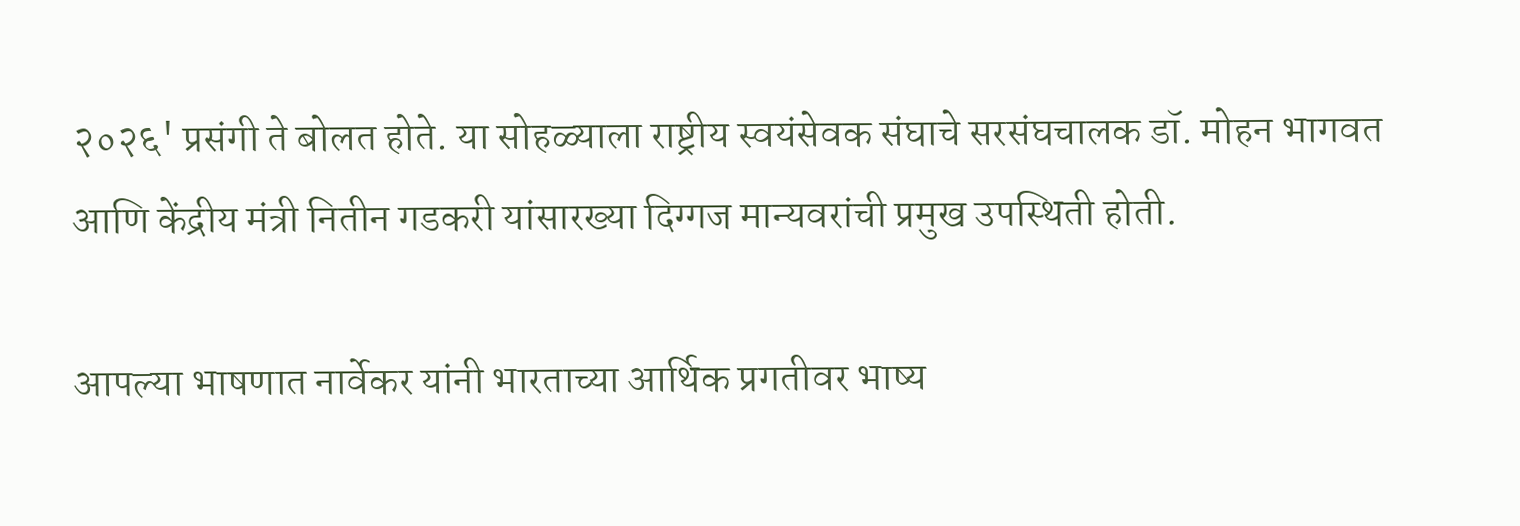२०२६' प्रसंगी ते बोलत होते. या सोहळ्याला राष्ट्रीय स्वयंसेवक संघाचे सरसंघचालक डॉ. मोहन भागवत आणि केंद्रीय मंत्री नितीन गडकरी यांसारख्या दिग्गज मान्यवरांची प्रमुख उपस्थिती होती.

आपल्या भाषणात नार्वेकर यांनी भारताच्या आर्थिक प्रगतीवर भाष्य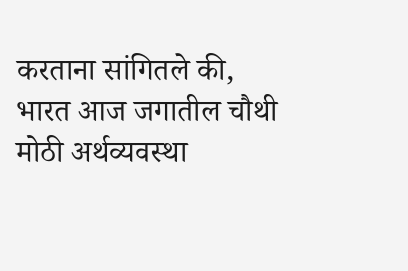करताना सांगितले की, भारत आज जगातील चौथी मोठी अर्थव्यवस्था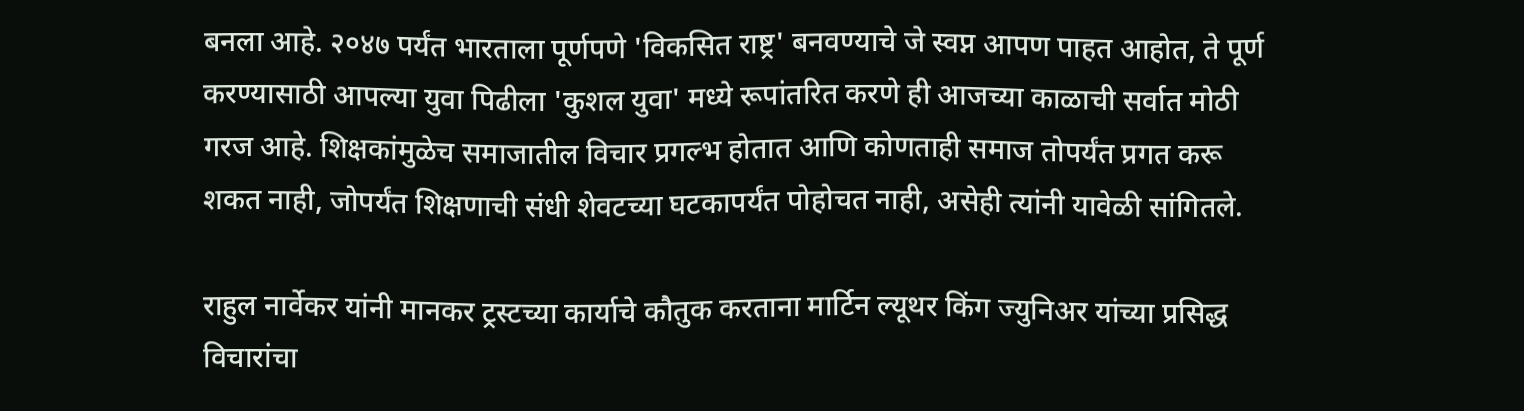बनला आहे. २०४७ पर्यंत भारताला पूर्णपणे 'विकसित राष्ट्र' बनवण्याचे जे स्वप्न आपण पाहत आहोत, ते पूर्ण करण्यासाठी आपल्या युवा पिढीला 'कुशल युवा' मध्ये रूपांतरित करणे ही आजच्या काळाची सर्वात मोठी गरज आहे. शिक्षकांमुळेच समाजातील विचार प्रगल्भ होतात आणि कोणताही समाज तोपर्यंत प्रगत करू शकत नाही, जोपर्यंत शिक्षणाची संधी शेवटच्या घटकापर्यंत पोहोचत नाही, असेही त्यांनी यावेळी सांगितले.

राहुल नार्वेकर यांनी मानकर ट्रस्टच्या कार्याचे कौतुक करताना मार्टिन ल्यूथर किंग ज्युनिअर यांच्या प्रसिद्ध विचारांचा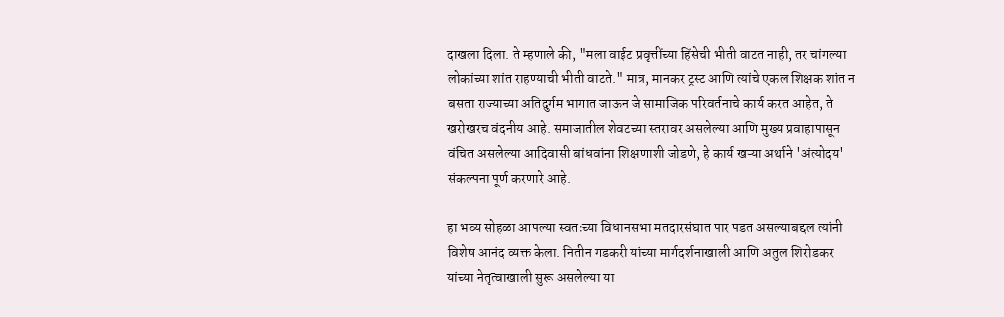दाखला दिला. ते म्हणाले की, "मला वाईट प्रवृत्तींच्या हिंसेची भीती वाटत नाही, तर चांगल्या लोकांच्या शांत राहण्याची भीती वाटते." मात्र, मानकर ट्रस्ट आणि त्यांचे एकल शिक्षक शांत न बसता राज्याच्या अतिदुर्गम भागात जाऊन जे सामाजिक परिवर्तनाचे कार्य करत आहेत, ते खरोखरच वंदनीय आहे. समाजातील शेवटच्या स्तरावर असलेल्या आणि मुख्य प्रवाहापासून वंचित असलेल्या आदिवासी बांधवांना शिक्षणाशी जोडणे, हे कार्य खऱ्या अर्थाने 'अंत्योदय' संकल्पना पूर्ण करणारे आहे.

हा भव्य सोहळा आपल्या स्वतःच्या विधानसभा मतदारसंघात पार पडत असल्याबद्दल त्यांनी विशेष आनंद व्यक्त केला. नितीन गडकरी यांच्या मार्गदर्शनाखाली आणि अतुल शिरोडकर यांच्या नेतृत्वाखाली सुरू असलेल्या या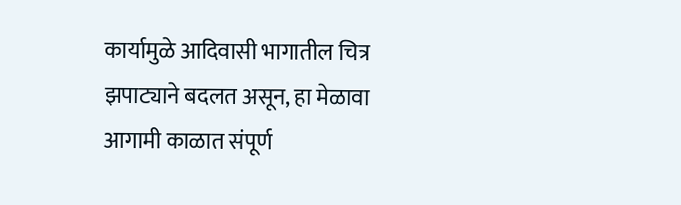कार्यामुळे आदिवासी भागातील चित्र झपाट्याने बदलत असून, हा मेळावा आगामी काळात संपूर्ण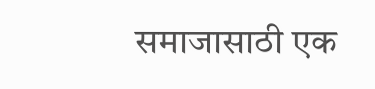समाजासाठी एक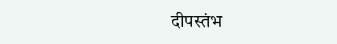दीपस्तंभ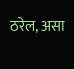ठरेल, असा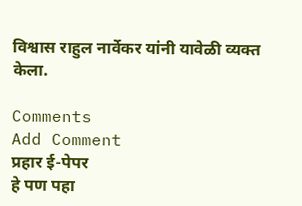विश्वास राहुल नार्वेकर यांनी यावेळी व्यक्त केला.

Comments
Add Comment
प्रहार ई-पेपर
हे पण पहा